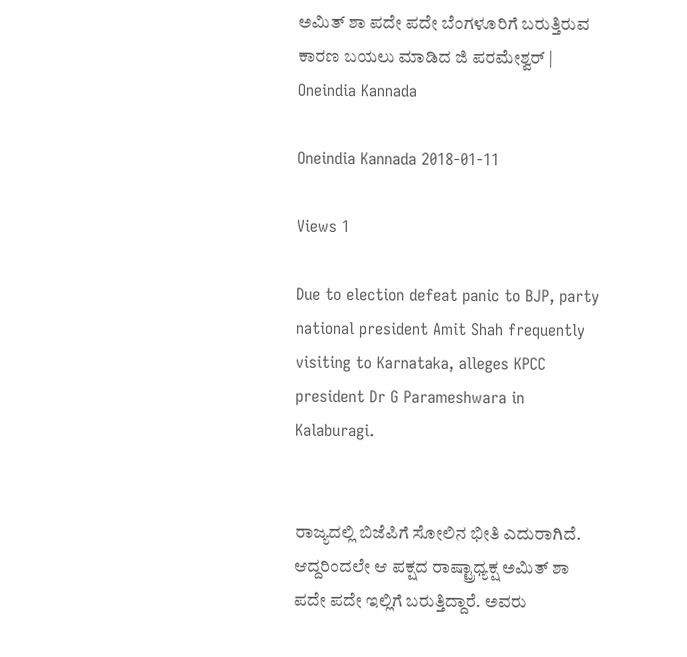ಅಮಿತ್ ಶಾ ಪದೇ ಪದೇ ಬೆಂಗಳೂರಿಗೆ ಬರುತ್ತಿರುವ ಕಾರಣ ಬಯಲು ಮಾಡಿದ ಜಿ ಪರಮೇಶ್ವರ್ | Oneindia Kannada

Oneindia Kannada 2018-01-11

Views 1

Due to election defeat panic to BJP, party national president Amit Shah frequently visiting to Karnataka, alleges KPCC president Dr G Parameshwara in Kalaburagi.


ರಾಜ್ಯದಲ್ಲಿ ಬಿಜೆಪಿಗೆ ಸೋಲಿನ ಭೀತಿ ಎದುರಾಗಿದೆ. ಆದ್ದರಿಂದಲೇ ಆ ಪಕ್ಷದ ರಾಷ್ಟ್ರಾಧ್ಯಕ್ಷ ಅಮಿತ್ ಶಾ ಪದೇ ಪದೇ ಇಲ್ಲಿಗೆ ಬರುತ್ತಿದ್ದಾರೆ. ಅವರು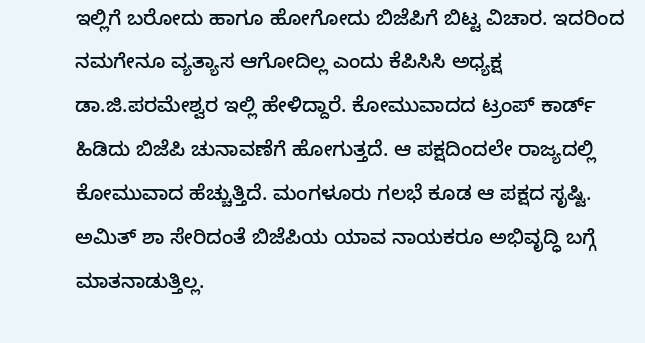ಇಲ್ಲಿಗೆ ಬರೋದು ಹಾಗೂ ಹೋಗೋದು ಬಿಜೆಪಿಗೆ ಬಿಟ್ಟ ವಿಚಾರ. ಇದರಿಂದ ನಮಗೇನೂ ವ್ಯತ್ಯಾಸ ಆಗೋದಿಲ್ಲ ಎಂದು ಕೆಪಿಸಿಸಿ ಅಧ್ಯಕ್ಷ ಡಾ.ಜಿ.ಪರಮೇಶ್ವರ ಇಲ್ಲಿ ಹೇಳಿದ್ದಾರೆ. ಕೋಮುವಾದದ ಟ್ರಂಪ್ ಕಾರ್ಡ್ ಹಿಡಿದು ಬಿಜೆಪಿ ಚುನಾವಣೆಗೆ ಹೋಗುತ್ತದೆ. ಆ ಪಕ್ಷದಿಂದಲೇ ರಾಜ್ಯದಲ್ಲಿ ಕೋಮುವಾದ ಹೆಚ್ಚುತ್ತಿದೆ. ಮಂಗಳೂರು ಗಲಭೆ ಕೂಡ ಆ ಪಕ್ಷದ ಸೃಷ್ಟಿ. ಅಮಿತ್ ಶಾ ಸೇರಿದಂತೆ ಬಿಜೆಪಿಯ ಯಾವ ನಾಯಕರೂ ಅಭಿವೃದ್ಧಿ ಬಗ್ಗೆ ಮಾತನಾಡುತ್ತಿಲ್ಲ.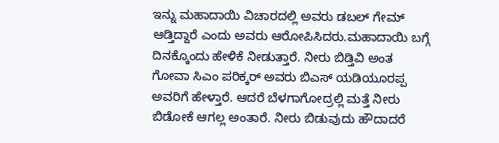ಇನ್ನು ಮಹಾದಾಯಿ ವಿಚಾರದಲ್ಲಿ ಅವರು ಡಬಲ್ ಗೇಮ್ ಆಡ್ತಿದ್ದಾರೆ ಎಂದು ಅವರು ಆರೋಪಿಸಿದರು.ಮಹಾದಾಯಿ ಬಗ್ಗೆ ದಿನಕ್ಕೊಂದು ಹೇಳಿಕೆ ನೀಡುತ್ತಾರೆ. ನೀರು ಬಿಡ್ತಿವಿ ಅಂತ ಗೋವಾ ಸಿಎಂ‌ ಪರಿಕ್ಕರ್ ಅವರು ಬಿಎಸ್ ಯಡಿಯೂರಪ್ಪ ಅವರಿಗೆ ಹೇಳ್ತಾರೆ. ಆದರೆ ಬೆಳಗಾಗೋದ್ರಲ್ಲಿ ಮತ್ತೆ ನೀರು ಬಿಡೋಕೆ ಆಗಲ್ಲ ಅಂತಾರೆ. ನೀರು ಬಿಡುವುದು ಹೌದಾದರೆ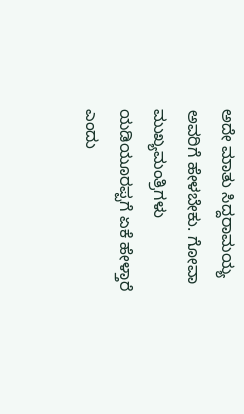ಅದೇ ಮಾತು ಸಿದ್ದರಾಮಯ್ಯ ಅವರಿಗೆ ಹೇಳಬೇಕು. ಗೋವಾ ಮುಖ್ಯಮಂತ್ರಿಗಳು ಯಡಿಯೂರಪ್ಪಗೆ ಏಕೆ ಹೇಳ್ತಾರೆ ಎಂದು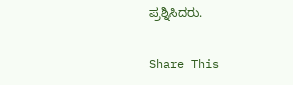ಪ್ರಶ್ನಿಸಿದರು.

Share This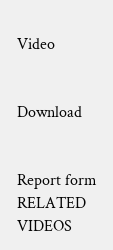Video


Download


Report form
RELATED VIDEOS